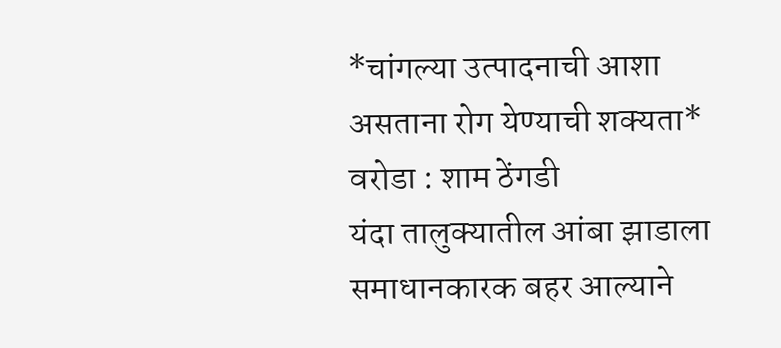*चांगल्या उत्पादनाची आशा असताना रोग येण्याची शक्यता*
वरोडा : शाम ठेंगडी
यंदा तालुक्यातील आंबा झाडाला समाधानकारक बहर आल्याने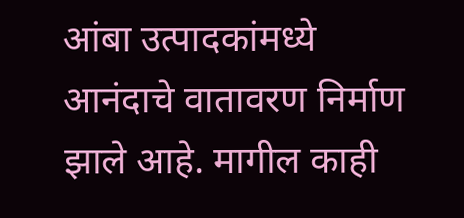आंबा उत्पादकांमध्ये आनंदाचे वातावरण निर्माण झाले आहे. मागील काही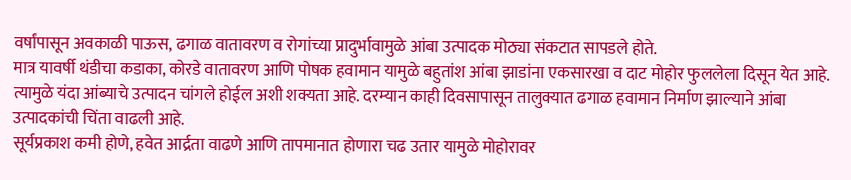वर्षांपासून अवकाळी पाऊस, ढगाळ वातावरण व रोगांच्या प्रादुर्भावामुळे आंबा उत्पादक मोठ्या संकटात सापडले होते.
मात्र यावर्षी थंडीचा कडाका, कोरडे वातावरण आणि पोषक हवामान यामुळे बहुतांश आंबा झाडांना एकसारखा व दाट मोहोर फुललेला दिसून येत आहे. त्यामुळे यंदा आंब्याचे उत्पादन चांगले होईल अशी शक्यता आहे. दरम्यान काही दिवसापासून तालुक्यात ढगाळ हवामान निर्माण झाल्याने आंबा उत्पादकांची चिंता वाढली आहे.
सूर्यप्रकाश कमी होणे, हवेत आर्द्रता वाढणे आणि तापमानात होणारा चढ उतार यामुळे मोहोरावर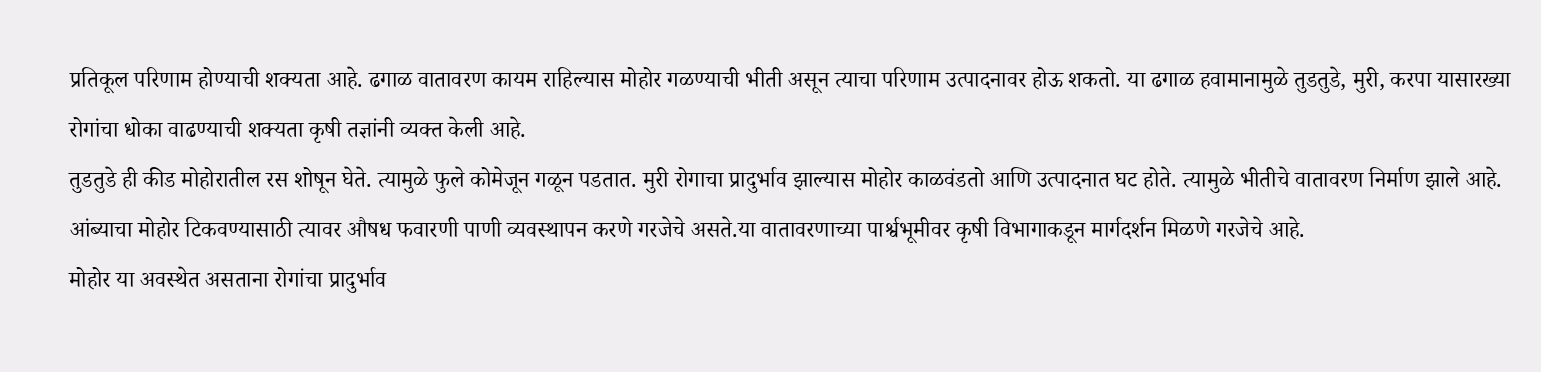प्रतिकूल परिणाम होण्याची शक्यता आहे. ढगाळ वातावरण कायम राहिल्यास मोहोर गळण्याची भीती असून त्याचा परिणाम उत्पादनावर होऊ शकतो. या ढगाळ हवामानामुळे तुडतुडे, मुरी, करपा यासारख्या रोगांचा धोका वाढण्याची शक्यता कृषी तज्ञांनी व्यक्त केली आहे.
तुडतुडे ही कीड मोहोरातील रस शोषून घेते. त्यामुळे फुले कोमेजून गळून पडतात. मुरी रोगाचा प्रादुर्भाव झाल्यास मोहोर काळवंडतो आणि उत्पादनात घट होते. त्यामुळे भीतीचे वातावरण निर्माण झाले आहे.
आंब्याचा मोहोर टिकवण्यासाठी त्यावर औषध फवारणी पाणी व्यवस्थापन करणे गरजेचे असते.या वातावरणाच्या पार्श्वभूमीवर कृषी विभागाकडून मार्गदर्शन मिळणे गरजेचे आहे.
मोहोर या अवस्थेत असताना रोगांचा प्रादुर्भाव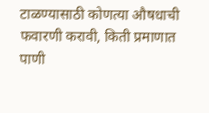टाळण्यासाठी कोणत्या औषधाची फवारणी करावी, किती प्रमाणात पाणी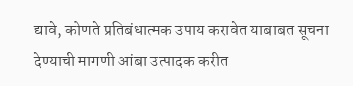द्यावे, कोणते प्रतिबंधात्मक उपाय करावेत याबाबत सूचना देण्याची मागणी आंबा उत्पादक करीत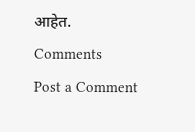आहेत.
Comments
Post a Comment